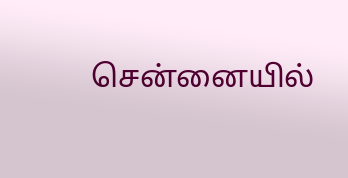சென்னையில்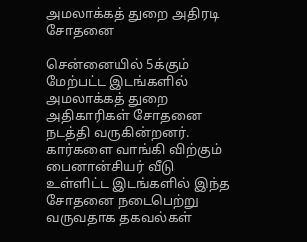அமலாக்கத் துறை அதிரடி சோதனை

சென்னையில் 5க்கும் மேற்பட்ட இடங்களில் அமலாக்கத் துறை அதிகாரிகள் சோதனை நடத்தி வருகின்றனர். கார்களை வாங்கி விற்கும் பைனான்சியர் வீடு உள்ளிட்ட இடங்களில் இந்த சோதனை நடைபெற்று வருவதாக தகவல்கள்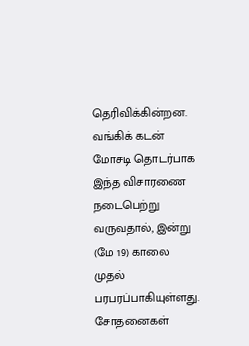தெரிவிக்கின்றன. வங்கிக் கடன் மோசடி தொடர்பாக இந்த விசாரணை நடைபெற்று வருவதால், இன்று (மே 19) காலை முதல் பரபரப்பாகியுள்ளது. சோதனைகள்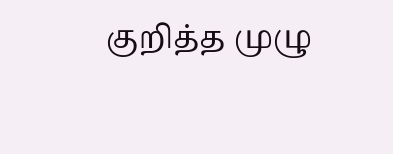குறித்த முழு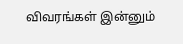விவரங்கள் இன்னும்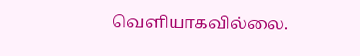வெளியாகவில்லை.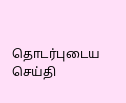தொடர்புடைய செய்தி